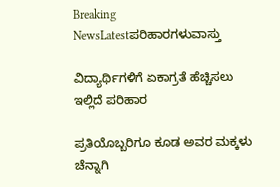Breaking NewsLatestಪರಿಹಾರಗಳುವಾಸ್ತು

ವಿದ್ಯಾರ್ಥಿಗಳಿಗೆ ಏಕಾಗ್ರತೆ ಹೆಚ್ಚಿಸಲು ಇಲ್ಲಿದೆ ಪರಿಹಾರ

ಪ್ರತಿಯೊಬ್ಬರಿಗೂ ಕೂಡ ಅವರ ಮಕ್ಕಳು ಚೆನ್ನಾಗಿ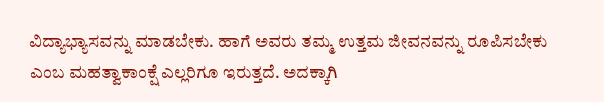ವಿದ್ಯಾಭ್ಯಾಸವನ್ನು ಮಾಡಬೇಕು. ಹಾಗೆ ಅವರು ತಮ್ಮ ಉತ್ತಮ ಜೀವನವನ್ನು ರೂಪಿಸಬೇಕು ಎಂಬ ಮಹತ್ವಾಕಾಂಕ್ಷೆ ಎಲ್ಲರಿಗೂ ಇರುತ್ತದೆ. ಅದಕ್ಕಾಗಿ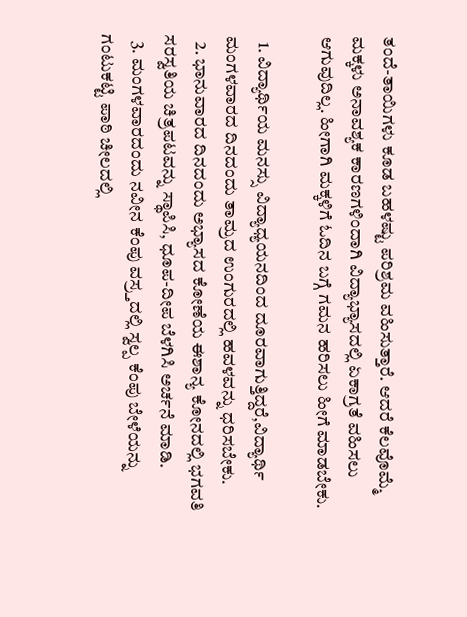ತಂದೆ-ತಾಯಿಗಳು ಕೂಡ ಬಹಳಷ್ಟು ಪರಿಶ್ರಮ ವಹಿಸುತ್ತಾರೆ. ಆದರೆ ಕೆಲವೊಮ್ಮೆ ಮಕ್ಕಳು ಅನಾವಶ್ಯಕ ಕಾರಣಗಳಿಂದಾಗಿ ವಿದ್ಯಾಭ್ಯಾಸದಲ್ಲಿ ಏಕಾಗ್ರತೆ ವಹಿಸಲು ಆಗುವುದಿಲ್ಲ. ಹೀಗಾಗಿ ಮಕ್ಕಳಿಗೆ ಓದಿನ ಬಗ್ಗೆ ಗಮನ ಹರಿಸಲು ಹೀಗೆ ಮಾಡಬೇಕು.

  1. ವಿದ್ಯಾರ್ಥಿಯ ಮನಸ್ಸು ವಿದ್ಯಾಧ್ಯಯನದಿಂದ ದೂರವಾಗುತ್ತಿದ್ದರೆ,ವಿದ್ಯಾರ್ಥಿ ಮಂಗಳವಾರದ ದಿನದಂದು ತಾಮ್ರದ ಉಂಗುರದಲ್ಲಿ ಹವಳವನ್ನು ಧರಿಸಬೇಕು.
  2. ಭಾನುವಾರದ ದಿನದಂದು ಅಭ್ಯಾಸದ ಕೋಣೆಯ ಈಶಾನ್ಯ ಕೋನದಲ್ಲಿ ಭಗವತಿ ಸರಸ್ವತಿಯ ಚಿತ್ರಪಟವನ್ನು ಸ್ಥಾಪಿಸಿ, ಧೂಪ-ದೀಪ ಬೆಳಗಿಸಿ ಅರ್ಚನೆ ಮಾಡಿ.
  3. ಮಂಗಳವಾರದಂದು ನವೀನ ಕೆಂಪು ವಸ್ರ್ತದಲ್ಲಿ ಸ್ವಲ್ಪ ಕೆಂಪು ಬೇಳೆಯನ್ನು ಗಂಟುಕಟ್ಟಿ ಪಾಠಿ ಚೀಲದಲ್ಲಿ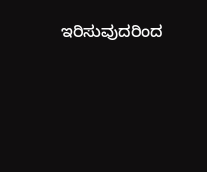ಇರಿಸುವುದರಿಂದ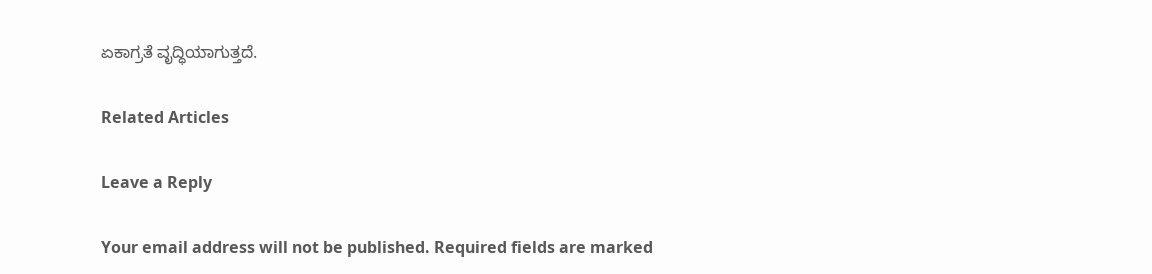ಏಕಾಗ್ರತೆ ವೃದ್ಧಿಯಾಗುತ್ತದೆ.

Related Articles

Leave a Reply

Your email address will not be published. Required fields are marked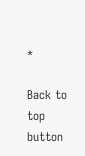*

Back to top button